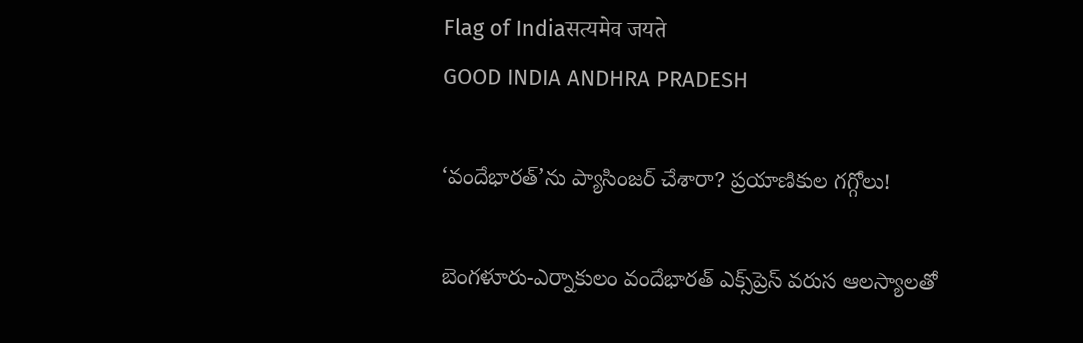Flag of Indiaसत्यमेव जयते
GOOD INDIA ANDHRA PRADESH

‘వందేభారత్‌’ను ప్యాసింజర్‌ చేశారా? ప్రయాణికుల గగ్గోలు!

బెంగళూరు-ఎర్నాకులం వందేభారత్ ఎక్స్‌ప్రెస్ వరుస ఆలస్యాలతో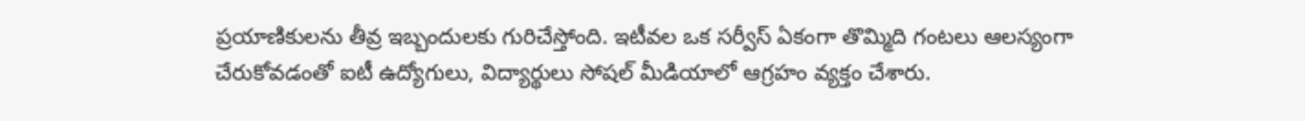ప్రయాణికులను తీవ్ర ఇబ్బందులకు గురిచేస్తోంది. ఇటీవల ఒక సర్వీస్ ఏకంగా తొమ్మిది గంటలు ఆలస్యంగా చేరుకోవడంతో ఐటీ ఉద్యోగులు, విద్యార్థులు సోషల్ మీడియాలో ఆగ్రహం వ్యక్తం చేశారు.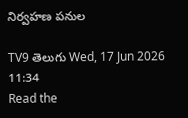నిర్వహణ పనుల

TV9 తెలుగు Wed, 17 Jun 2026 11:34
Read the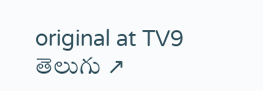original at TV9 తెలుగు ↗